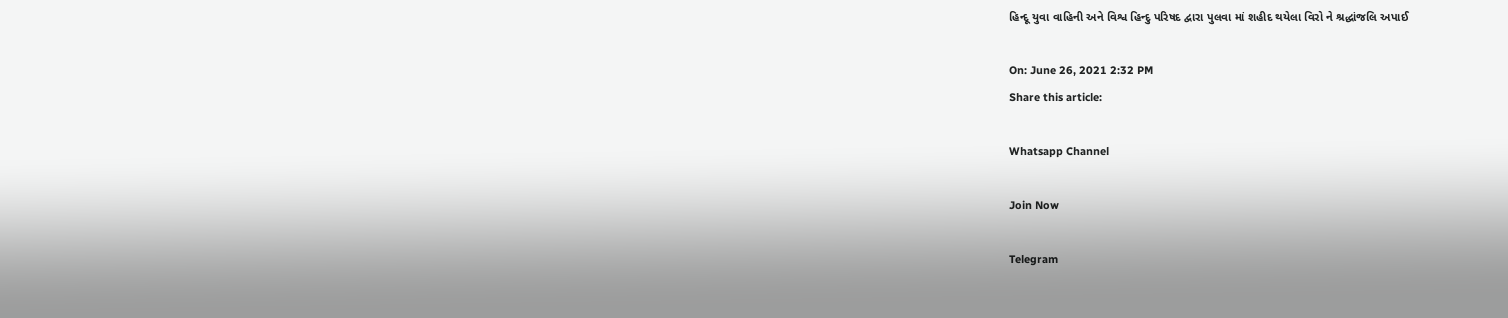હિન્દૂ યુવા વાહિની અને વિશ્વ હિન્દુ પરિષદ દ્વારા પુલવા માં શહીદ થયેલા વિરો ને શ્રદ્ધાંજલિ અપાઈ

On: June 26, 2021 2:32 PM
Share this article:

Whatsapp Channel

Join Now

Telegram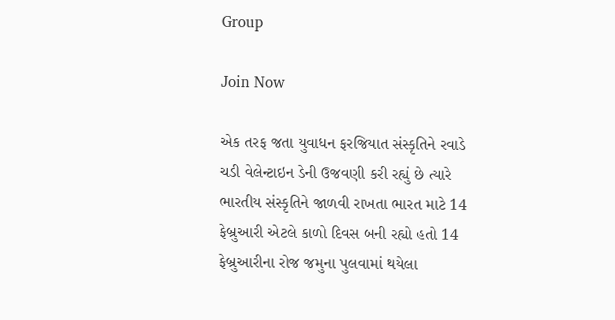Group

Join Now

એક તરફ જતા યુવાધન ફરજિયાત સંસ્કૃતિને રવાડે ચડી વેલેન્ટાઇન ડેની ઉજવણી કરી રહ્યું છે ત્યારે ભારતીય સંસ્કૃતિને જાળવી રાખતા ભારત માટે 14 ફેબ્રુઆરી એટલે કાળો દિવસ બની રહ્યો હતો 14 ફેબ્રુઆરીના રોજ જમુના પુલવામાં થયેલા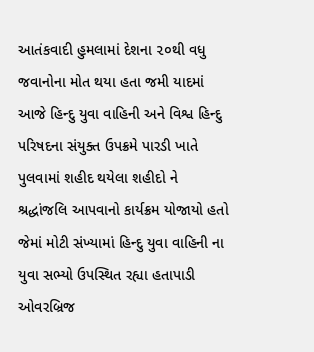આતંકવાદી હુમલામાં દેશના ૨૦થી વધુ જવાનોના મોત થયા હતા જમી યાદમાં આજે હિન્દુ યુવા વાહિની અને વિશ્વ હિન્દુ પરિષદના સંયુક્ત ઉપક્રમે પારડી ખાતે પુલવામાં શહીદ થયેલા શહીદો ને શ્રદ્ધાંજલિ આપવાનો કાર્યક્રમ યોજાયો હતો જેમાં મોટી સંખ્યામાં હિન્દુ યુવા વાહિની ના યુવા સભ્યો ઉપસ્થિત રહ્યા હતાપાડી ઓવરબ્રિજ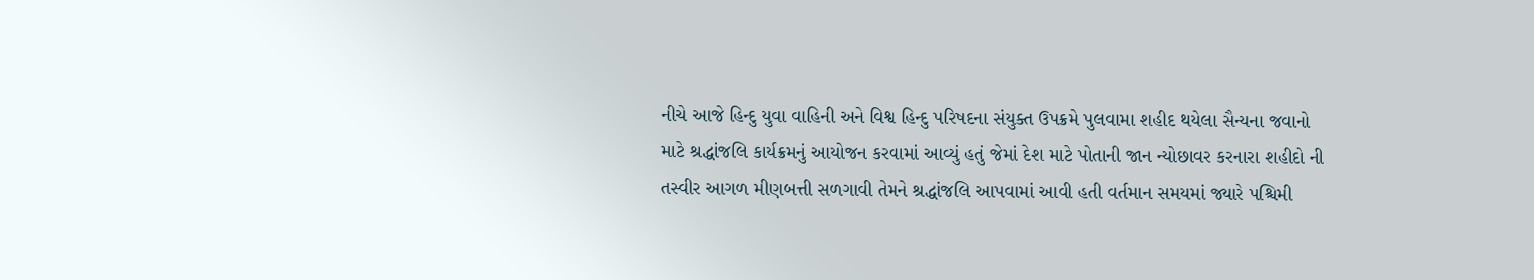નીચે આજે હિન્દુ યુવા વાહિની અને વિશ્વ હિન્દુ પરિષદના સંયુક્ત ઉપક્રમે પુલવામા શહીદ થયેલા સૈન્યના જવાનો માટે શ્રદ્ધાંજલિ કાર્યક્રમનું આયોજન કરવામાં આવ્યું હતું જેમાં દેશ માટે પોતાની જાન ન્યોછાવર કરનારા શહીદો ની તસ્વીર આગળ મીણબત્તી સળગાવી તેમને શ્રદ્ધાંજલિ આપવામાં આવી હતી વર્તમાન સમયમાં જ્યારે પશ્ચિમી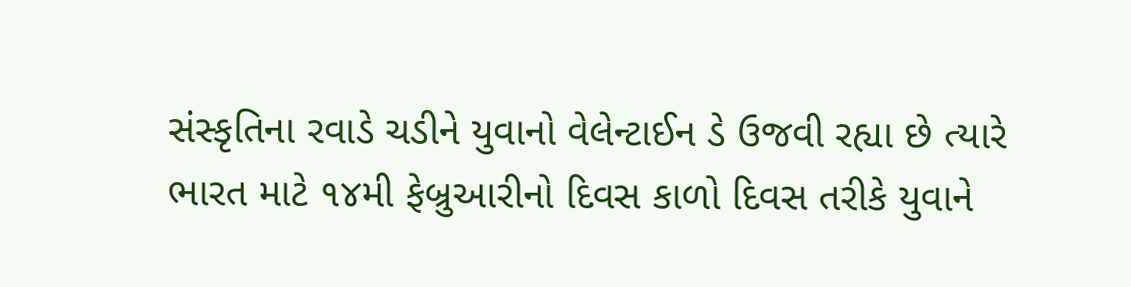સંસ્કૃતિના રવાડે ચડીને યુવાનો વેલેન્ટાઈન ડે ઉજવી રહ્યા છે ત્યારે ભારત માટે ૧૪મી ફેબ્રુઆરીનો દિવસ કાળો દિવસ તરીકે યુવાને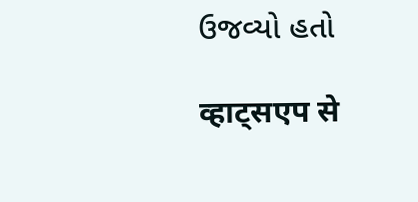ઉજવ્યો હતો

व्हाट्सएप से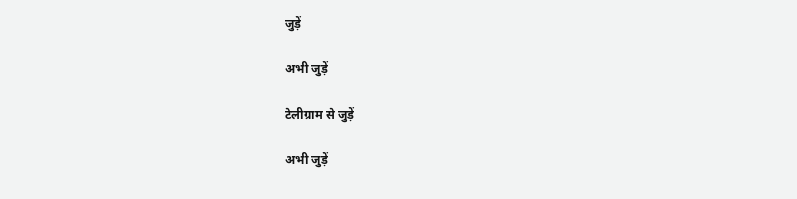जुड़ें

अभी जुड़ें

टेलीग्राम से जुड़ें

अभी जुड़ें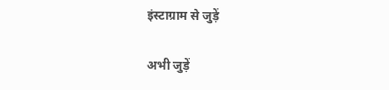इंस्टाग्राम से जुड़ें

अभी जुड़ें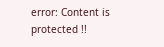error: Content is protected !!